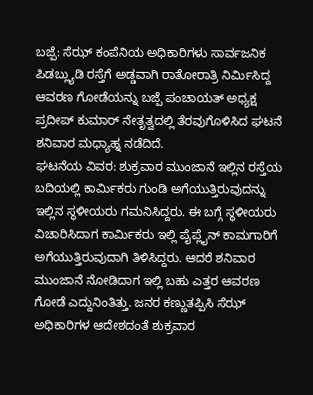ಬಜ್ಪೆ: ಸೆಝ್ ಕಂಪೆನಿಯ ಅಧಿಕಾರಿಗಳು ಸಾರ್ವಜನಿಕ ಪಿಡಬ್ಲ್ಯುಡಿ ರಸ್ತೆಗೆ ಅಡ್ಡವಾಗಿ ರಾತೋರಾತ್ರಿ ನಿರ್ಮಿಸಿದ್ದ ಆವರಣ ಗೋಡೆಯನ್ನು ಬಜ್ಪೆ ಪಂಚಾಯತ್ ಅಧ್ಯಕ್ಷ ಪ್ರದೀಪ್ ಕುಮಾರ್ ನೇತೃತ್ವದಲ್ಲಿ ತೆರವುಗೊಳಿಸಿದ ಘಟನೆ ಶನಿವಾರ ಮಧ್ಯಾಹ್ನ ನಡೆದಿದೆ.
ಘಟನೆಯ ವಿವರ: ಶುಕ್ರವಾರ ಮುಂಜಾನೆ ಇಲ್ಲಿನ ರಸ್ತೆಯ ಬದಿಯಲ್ಲಿ ಕಾರ್ಮಿಕರು ಗುಂಡಿ ಅಗೆಯುತ್ತಿರುವುದನ್ನು ಇಲ್ಲಿನ ಸ್ಥಳೀಯರು ಗಮನಿಸಿದ್ದರು. ಈ ಬಗ್ಗೆ ಸ್ಥಳೀಯರು ವಿಚಾರಿಸಿದಾಗ ಕಾರ್ಮಿಕರು ಇಲ್ಲಿ ಪೈಪ್ಲೈನ್ ಕಾಮಗಾರಿಗೆ ಅಗೆಯುತ್ತಿರುವುದಾಗಿ ತಿಳಿಸಿದ್ದರು. ಆದರೆ ಶನಿವಾರ ಮುಂಜಾನೆ ನೋಡಿದಾಗ ಇಲ್ಲಿ ಬಹು ಎತ್ತರ ಆವರಣ ಗೋಡೆ ಎದ್ದುನಿಂತಿತ್ತು. ಜನರ ಕಣ್ಣುತಪ್ಪಿಸಿ ಸೆಝ್ ಅಧಿಕಾರಿಗಳ ಆದೇಶದಂತೆ ಶುಕ್ರವಾರ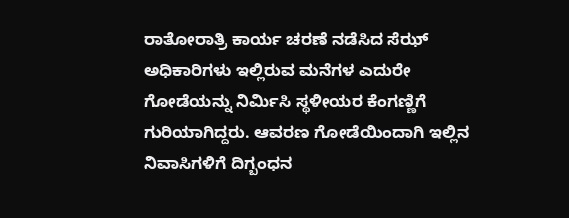ರಾತೋರಾತ್ರಿ ಕಾರ್ಯ ಚರಣೆ ನಡೆಸಿದ ಸೆಝ್ ಅಧಿಕಾರಿಗಳು ಇಲ್ಲಿರುವ ಮನೆಗಳ ಎದುರೇ ಗೋಡೆಯನ್ನು ನಿರ್ಮಿಸಿ ಸ್ಥಳೀಯರ ಕೆಂಗಣ್ಣಿಗೆ ಗುರಿಯಾಗಿದ್ದರು. ಆವರಣ ಗೋಡೆಯಿಂದಾಗಿ ಇಲ್ಲಿನ ನಿವಾಸಿಗಳಿಗೆ ದಿಗ್ಬಂಧನ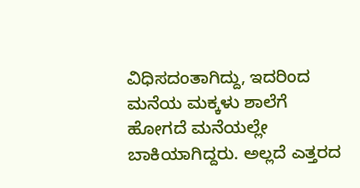ವಿಧಿಸದಂತಾಗಿದ್ದು, ಇದರಿಂದ ಮನೆಯ ಮಕ್ಕಳು ಶಾಲೆಗೆ ಹೋಗದೆ ಮನೆಯಲ್ಲೇ ಬಾಕಿಯಾಗಿದ್ದರು. ಅಲ್ಲದೆ ಎತ್ತರದ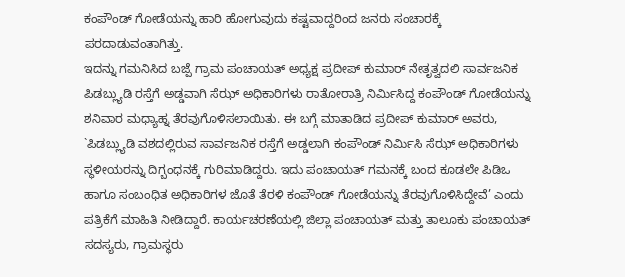ಕಂಪೌಂಡ್ ಗೋಡೆಯನ್ನು ಹಾರಿ ಹೋಗುವುದು ಕಷ್ಟವಾದ್ದರಿಂದ ಜನರು ಸಂಚಾರಕ್ಕೆ ಪರದಾಡುವಂತಾಗಿತ್ತು.
ಇದನ್ನು ಗಮನಿಸಿದ ಬಜ್ಪೆ ಗ್ರಾಮ ಪಂಚಾಯತ್ ಅಧ್ಯಕ್ಷ ಪ್ರದೀಪ್ ಕುಮಾರ್ ನೇತೃತ್ವದಲಿ ಸಾರ್ವಜನಿಕ ಪಿಡಬ್ಲ್ಯುಡಿ ರಸ್ತೆಗೆ ಅಡ್ಡವಾಗಿ ಸೆಝ್ ಅಧಿಕಾರಿಗಳು ರಾತೋರಾತ್ರಿ ನಿರ್ಮಿಸಿದ್ದ ಕಂಪೌಂಡ್ ಗೋಡೆಯನ್ನು ಶನಿವಾರ ಮಧ್ಯಾಹ್ನ ತೆರವುಗೊಳಿಸಲಾಯಿತು. ಈ ಬಗ್ಗೆ ಮಾತಾಡಿದ ಪ್ರದೀಪ್ ಕುಮಾರ್ ಅವರು, `ಪಿಡಬ್ಲ್ಯುಡಿ ವಶದಲ್ಲಿರುವ ಸಾರ್ವಜನಿಕ ರಸ್ತೆಗೆ ಅಡ್ಡಲಾಗಿ ಕಂಪೌಂಡ್ ನಿರ್ಮಿಸಿ ಸೆಝ್ ಅಧಿಕಾರಿಗಳು ಸ್ಥಳೀಯರನ್ನು ದಿಗ್ಬಂಧನಕ್ಕೆ ಗುರಿಮಾಡಿದ್ದರು. ಇದು ಪಂಚಾಯತ್ ಗಮನಕ್ಕೆ ಬಂದ ಕೂಡಲೇ ಪಿಡಿಒ ಹಾಗೂ ಸಂಬಂಧಿತ ಅಧಿಕಾರಿಗಳ ಜೊತೆ ತೆರಳಿ ಕಂಪೌಂಡ್ ಗೋಡೆಯನ್ನು ತೆರವುಗೊಳಿಸಿದ್ದೇವೆ’ ಎಂದು ಪತ್ರಿಕೆಗೆ ಮಾಹಿತಿ ನೀಡಿದ್ದಾರೆ. ಕಾರ್ಯಚರಣೆಯಲ್ಲಿ ಜಿಲ್ಲಾ ಪಂಚಾಯತ್ ಮತ್ತು ತಾಲೂಕು ಪಂಚಾಯತ್ ಸದಸ್ಯರು, ಗ್ರಾಮಸ್ಥರು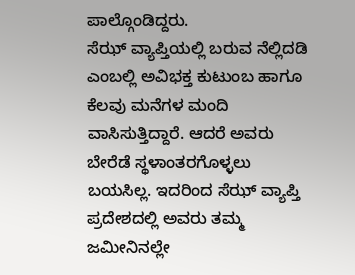ಪಾಲ್ಗೊಂಡಿದ್ದರು.
ಸೆಝ್ ವ್ಯಾಪ್ತಿಯಲ್ಲಿ ಬರುವ ನೆಲ್ಲಿದಡಿ ಎಂಬಲ್ಲಿ ಅವಿಭಕ್ತ ಕುಟುಂಬ ಹಾಗೂ ಕೆಲವು ಮನೆಗಳ ಮಂದಿ ವಾಸಿಸುತ್ತಿದ್ದಾರೆ. ಆದರೆ ಅವರು ಬೇರೆಡೆ ಸ್ಥಳಾಂತರಗೊಳ್ಳಲು ಬಯಸಿಲ್ಲ. ಇದರಿಂದ ಸೆಝ್ ವ್ಯಾಪ್ತಿ ಪ್ರದೇಶದಲ್ಲಿ ಅವರು ತಮ್ಮ ಜಮೀನಿನಲ್ಲೇ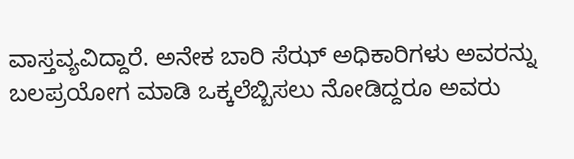ವಾಸ್ತವ್ಯವಿದ್ದಾರೆ. ಅನೇಕ ಬಾರಿ ಸೆಝ್ ಅಧಿಕಾರಿಗಳು ಅವರನ್ನು ಬಲಪ್ರಯೋಗ ಮಾಡಿ ಒಕ್ಕಲೆಬ್ಬಿಸಲು ನೋಡಿದ್ದರೂ ಅವರು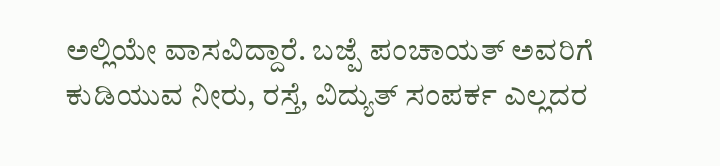ಅಲ್ಲಿಯೇ ವಾಸವಿದ್ದಾರೆ. ಬಜ್ಪೆ ಪಂಚಾಯತ್ ಅವರಿಗೆ ಕುಡಿಯುವ ನೀರು, ರಸ್ತೆ, ವಿದ್ಯುತ್ ಸಂಪರ್ಕ ಎಲ್ಲದರ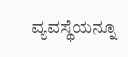ವ್ಯವಸ್ಥೆಯನ್ನೂ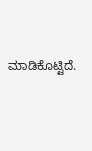ಮಾಡಿಕೊಟ್ಟಿದೆ.